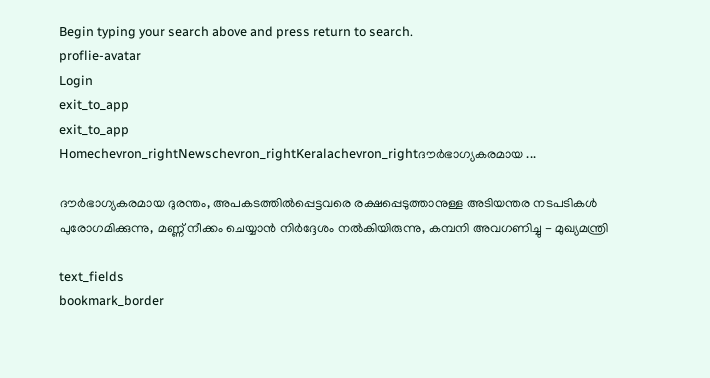Begin typing your search above and press return to search.
proflie-avatar
Login
exit_to_app
exit_to_app
Homechevron_rightNewschevron_rightKeralachevron_rightദൗർഭാഗ്യകരമായ ...

ദൗർഭാഗ്യകരമായ ദുരന്തം, അപകടത്തിൽപ്പെട്ടവരെ രക്ഷപ്പെടുത്താനുള്ള അടിയന്തര നടപടികൾ പുരോഗമിക്കുന്നു, മണ്ണ് നീക്കം ചെയ്യാൻ നിർദ്ദേശം നൽകിയിരുന്നു, കമ്പനി അവഗണിച്ചു - മുഖ്യമന്ത്രി

text_fields
bookmark_border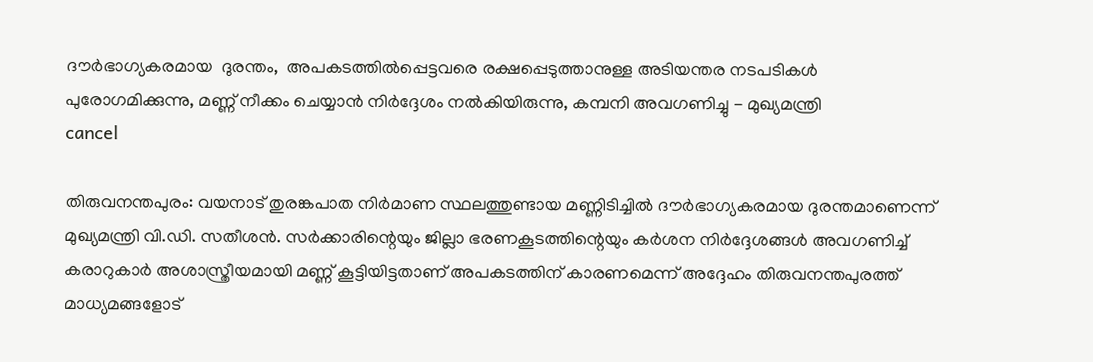ദൗർഭാഗ്യകരമായ  ദുരന്തം,  അപകടത്തിൽപ്പെട്ടവരെ രക്ഷപ്പെടുത്താനുള്ള അടിയന്തര നടപടികൾ പുരോഗമിക്കുന്നു, മണ്ണ് നീക്കം ചെയ്യാൻ നിർദ്ദേശം നൽകിയിരുന്നു, കമ്പനി അവഗണിച്ചു - മുഖ്യമന്ത്രി
cancel

തിരുവനന്തപുരം: വയനാട് തുരങ്കപാത നിർമാണ സ്ഥലത്തുണ്ടായ മണ്ണിടിച്ചിൽ ദൗർഭാഗ്യകരമായ ദുരന്തമാണെന്ന് മുഖ്യമന്ത്രി വി.ഡി. സതീശൻ. സർക്കാരിന്റെയും ജില്ലാ ഭരണകൂടത്തിന്റെയും കർശന നിർദ്ദേശങ്ങൾ അവഗണിച്ച് കരാറുകാർ അശാസ്ത്രീയമായി മണ്ണ് കൂട്ടിയിട്ടതാണ് അപകടത്തിന് കാരണമെന്ന് അദ്ദേഹം തിരുവനന്തപുരത്ത് മാധ്യമങ്ങളോട്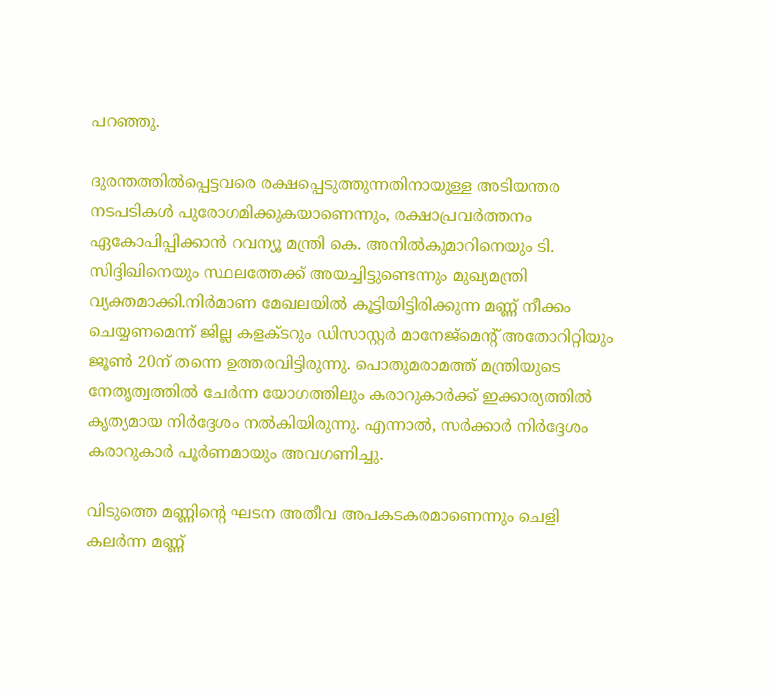പറഞ്ഞു.

ദുരന്തത്തിൽപ്പെട്ടവരെ രക്ഷപ്പെടുത്തുന്നതിനായുള്ള അടിയന്തര നടപടികൾ പുരോഗമിക്കുകയാണെന്നും, രക്ഷാപ്രവർത്തനം ഏകോപിപ്പിക്കാൻ റവന്യൂ മന്ത്രി കെ. അനിൽകുമാറിനെയും ടി. സിദ്ദിഖിനെയും സ്ഥലത്തേക്ക് അയച്ചിട്ടുണ്ടെന്നും മുഖ്യമന്ത്രി വ്യക്തമാക്കി.നിർമാണ മേഖലയിൽ കൂട്ടിയിട്ടിരിക്കുന്ന മണ്ണ് നീക്കം ചെയ്യണമെന്ന് ജില്ല കളക്ടറും ഡിസാസ്റ്റർ മാനേജ്‌മെന്റ് അതോറിറ്റിയും ജൂൺ 20ന് തന്നെ ഉത്തരവിട്ടിരുന്നു. പൊതുമരാമത്ത് മന്ത്രിയുടെ നേതൃത്വത്തിൽ ചേർന്ന യോഗത്തിലും കരാറുകാർക്ക് ഇക്കാര്യത്തിൽ കൃത്യമായ നിർദ്ദേശം നൽകിയിരുന്നു. എന്നാൽ, സർക്കാർ നിർദ്ദേശം കരാറുകാർ പൂർണമായും അവഗണിച്ചു.

വിടുത്തെ മണ്ണിന്റെ ഘടന അതീവ അപകടകരമാണെന്നും ചെളി കലർന്ന മണ്ണ്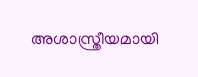അശാസ്ത്രീയമായി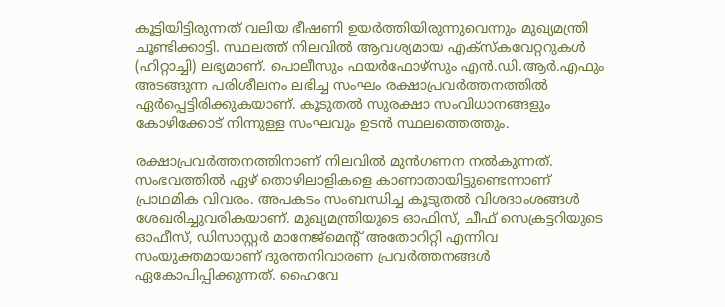കൂട്ടിയിട്ടിരുന്നത് വലിയ ഭീഷണി ഉയർത്തിയിരുന്നുവെന്നും മുഖ്യമന്ത്രി ചൂണ്ടിക്കാട്ടി. സ്ഥലത്ത് നിലവിൽ ആവശ്യമായ എക്സ്കവേറ്ററുകൾ (ഹിറ്റാച്ചി) ലഭ്യമാണ്. പൊലീസും ഫയർഫോഴ്സും എൻ.ഡി.ആർ.എഫും അടങ്ങുന്ന പരിശീലനം ലഭിച്ച സംഘം രക്ഷാപ്രവർത്തനത്തിൽ ഏർപ്പെട്ടിരിക്കുകയാണ്. കൂടുതൽ സുരക്ഷാ സംവിധാനങ്ങളും കോഴിക്കോട് നിന്നുള്ള സംഘവും ഉടൻ സ്ഥലത്തെത്തും.

രക്ഷാപ്രവർത്തനത്തിനാണ് നിലവിൽ മുൻഗണന നൽകുന്നത്. സംഭവത്തിൽ ഏഴ് തൊഴിലാളികളെ കാണാതായിട്ടുണ്ടെന്നാണ് പ്രാഥമിക വിവരം. അപകടം സംബന്ധിച്ച കൂടുതൽ വിശദാംശങ്ങൾ ശേഖരിച്ചുവരികയാണ്. മുഖ്യമന്ത്രിയുടെ ഓഫിസ്, ചീഫ് സെക്രട്ടറിയുടെ ഓഫീസ്, ഡിസാസ്റ്റർ മാനേജ്‌മെന്റ് അതോറിറ്റി എന്നിവ സംയുക്തമായാണ് ദുരന്തനിവാരണ പ്രവർത്തനങ്ങൾ ഏകോപിപ്പിക്കുന്നത്. ഹൈവേ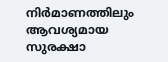നിർമാണത്തിലും ആവശ്യമായ സുരക്ഷാ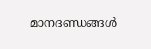മാനദണ്ഡങ്ങൾ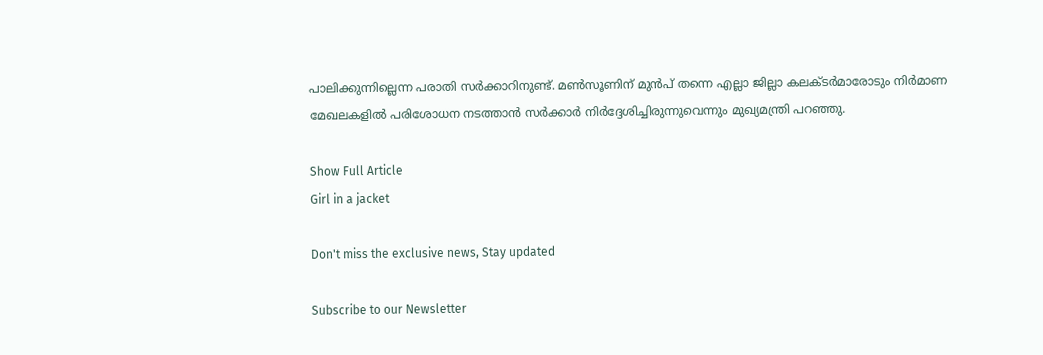പാലിക്കുന്നില്ലെന്ന പരാതി സർക്കാറിനുണ്ട്. മൺസൂണിന് മുൻപ് തന്നെ എല്ലാ ജില്ലാ കലക്ടർമാരോടും നിർമാണ മേഖലകളിൽ പരിശോധന നടത്താൻ സർക്കാർ നിർദ്ദേശിച്ചിരുന്നുവെന്നും മുഖ്യമന്ത്രി പറഞ്ഞു.

Show Full Article
Girl in a jacket

Don't miss the exclusive news, Stay updated

Subscribe to our Newsletter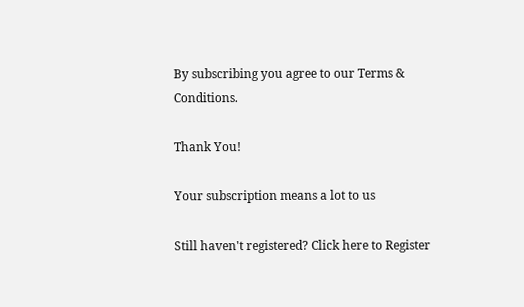By subscribing you agree to our Terms & Conditions.

Thank You!

Your subscription means a lot to us

Still haven't registered? Click here to Register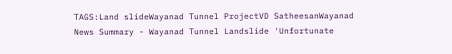TAGS:Land slideWayanad Tunnel ProjectVD SatheesanWayanad
News Summary - Wayanad Tunnel Landslide 'Unfortunate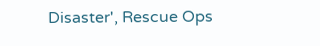Disaster', Rescue Ops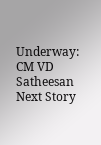Underway: CM VD Satheesan
Next Story